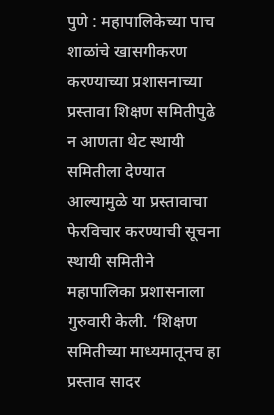पुणे : महापालिकेच्या पाच शाळांचे खासगीकरण करण्याच्या प्रशासनाच्या प्रस्तावा शिक्षण समितीपुढे न आणता थेट स्थायी समितीला देण्यात आल्यामुळे या प्रस्तावाचा फेरविचार करण्याची सूचना स्थायी समितीने महापालिका प्रशासनाला गुरुवारी केली. ‘शिक्षण समितीच्या माध्यमातूनच हा प्रस्ताव सादर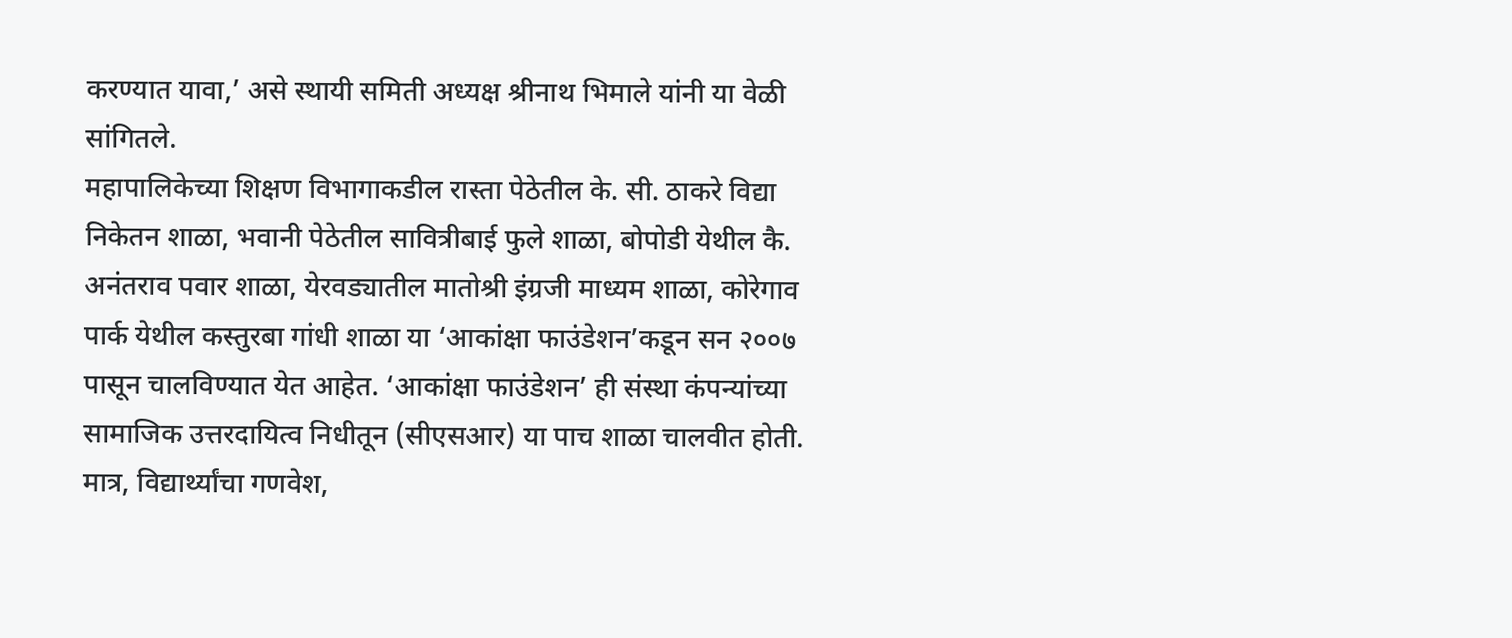करण्यात यावा,’ असे स्थायी समिती अध्यक्ष श्रीनाथ भिमाले यांनी या वेळी सांगितले.
महापालिकेच्या शिक्षण विभागाकडील रास्ता पेठेतील के. सी. ठाकरे विद्या निकेतन शाळा, भवानी पेठेतील सावित्रीबाई फुले शाळा, बोपोडी येथील कै. अनंतराव पवार शाळा, येरवड्यातील मातोश्री इंग्रजी माध्यम शाळा, कोरेगाव पार्क येथील कस्तुरबा गांधी शाळा या ‘आकांक्षा फाउंडेशन’कडून सन २००७ पासून चालविण्यात येत आहेत. ‘आकांक्षा फाउंडेशन’ ही संस्था कंपन्यांच्या सामाजिक उत्तरदायित्व निधीतून (सीएसआर) या पाच शाळा चालवीत होती. मात्र, विद्यार्थ्यांचा गणवेश,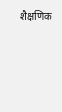शैक्षणिक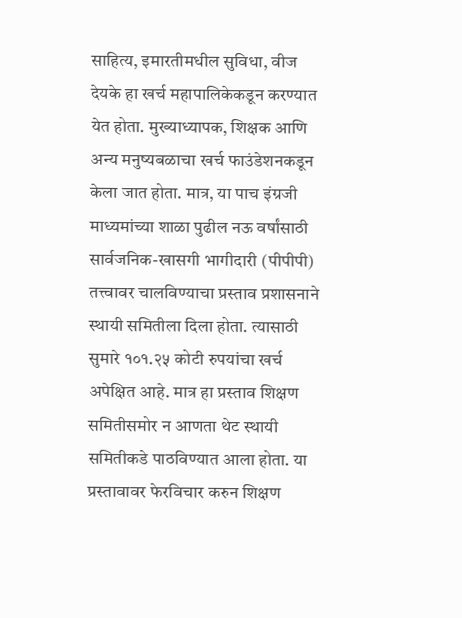साहित्य, इमारतीमधील सुविधा, वीज देयके हा खर्च महापालिकेकडून करण्यात येत होता. मुख्याध्यापक, शिक्षक आणि अन्य मनुष्यबळाचा खर्च फाउंडेशनकडून केला जात होता. मात्र, या पाच इंग्रजी माध्यमांच्या शाळा पुढील नऊ वर्षांसाठी सार्वजनिक-खासगी भागीदारी (पीपीपी) तत्त्वावर चालविण्याचा प्रस्ताव प्रशासनाने स्थायी समितीला दिला होता. त्यासाठी सुमारे १०१.२५ कोटी रुपयांचा खर्च अपेक्षित आहे. मात्र हा प्रस्ताव शिक्षण समितीसमोर न आणता थेट स्थायी समितीकडे पाठविण्यात आला होता. या प्रस्तावावर फेरविचार करुन शिक्षण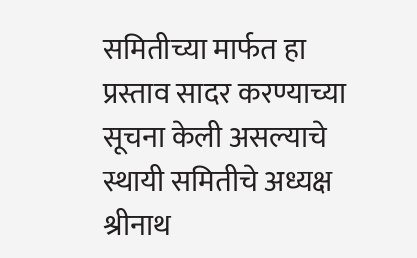समितीच्या मार्फत हा प्रस्ताव सादर करण्याच्या सूचना केली असल्याचे स्थायी समितीचे अध्यक्ष श्रीनाथ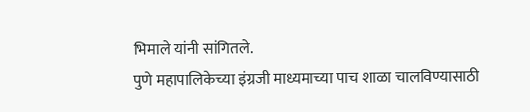भिमाले यांनी सांगितले.
पुणे महापालिकेच्या इंग्रजी माध्यमाच्या पाच शाळा चालविण्यासाठी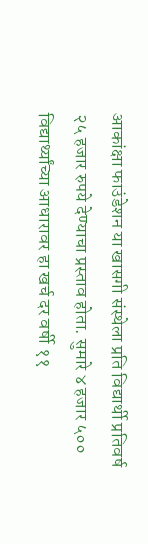आकांक्षा फाउंडेशन या खासगी संस्थेला प्रति विद्यार्थी प्रतिवर्ष २५ हजार रुपये देण्याचा प्रस्ताव होता. सुमारे ४ हजार ५०० विद्यार्थ्यांच्या आधारावर हा खर्च दर वर्षी ११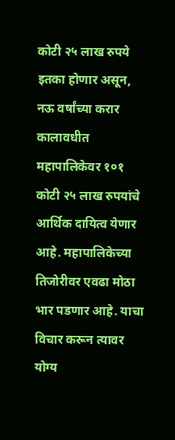कोटी २५ लाख रुपये इतका होणार असून, नऊ वर्षांच्या करार कालावधीत महापालिकेवर १०१ कोटी २५ लाख रुपयांचे आर्थिक दायित्व येणार आहे. महापालिकेच्या तिजोरीवर एवढा मोठा भार पडणार आहे. याचा विचार करून त्यावर योग्य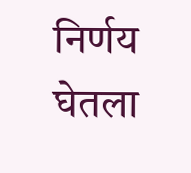निर्णय घेतला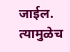जाईल. त्यामुळेच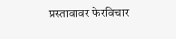प्रस्तावावर फेरविचार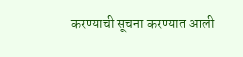करण्याची सूचना करण्यात आली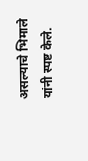असल्याचे भिमाले यांनी स्पष्ट केले.